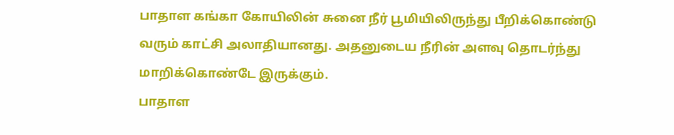பாதாள கங்கா கோயிலின் சுனை நீர் பூமியிலிருந்து பீறிக்கொண்டு வரும் காட்சி அலாதியானது. அதனுடைய நீரின் அளவு தொடர்ந்து மாறிக்கொண்டே இருக்கும்.
பாதாள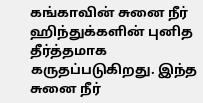கங்காவின் சுனை நீர் ஹிந்துக்களின் புனித தீர்த்தமாக கருதப்படுகிறது. இந்த சுனை நீர்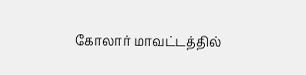கோலார் மாவட்டத்தில்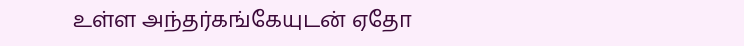உள்ள அந்தர்கங்கேயுடன் ஏதோ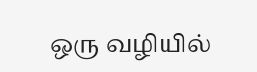ஒரு வழியில்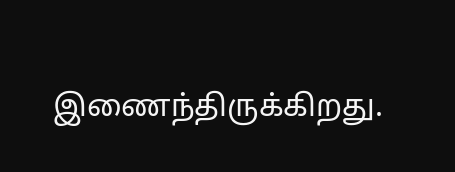இணைந்திருக்கிறது.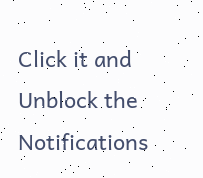Click it and Unblock the Notifications